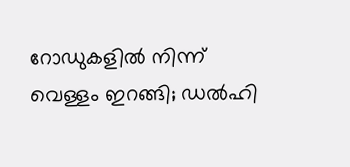റോഡുകളില്‍ നിന്ന് വെള്ളം ഇറങ്ങി; ഡല്‍ഹി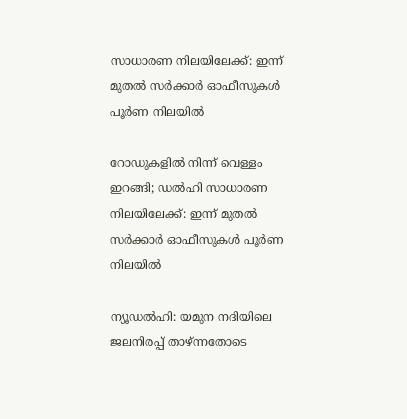സാധാരണ നിലയിലേക്ക്: ഇന്ന് മുതല്‍ സര്‍ക്കാര്‍ ഓഫീസുകള്‍ പൂര്‍ണ നിലയിൽ

റോഡുകളില്‍ നിന്ന് വെള്ളം ഇറങ്ങി; ഡല്‍ഹി സാധാരണ നിലയിലേക്ക്: ഇന്ന് മുതല്‍ സര്‍ക്കാര്‍ ഓഫീസുകള്‍ പൂര്‍ണ നിലയിൽ

ന്യൂഡല്‍ഹി: യമുന നദിയിലെ ജലനിരപ്പ് താഴ്ന്നതോടെ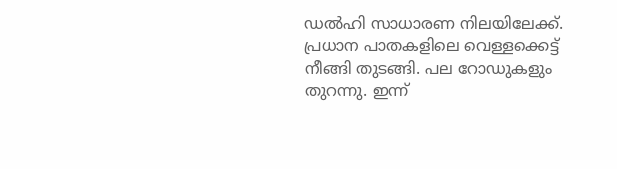ഡല്‍ഹി സാധാരണ നിലയിലേക്ക്. പ്രധാന പാതകളിലെ വെള്ളക്കെട്ട് നീങ്ങി തുടങ്ങി. പല റോഡുകളും തുറന്നു. ഇന്ന്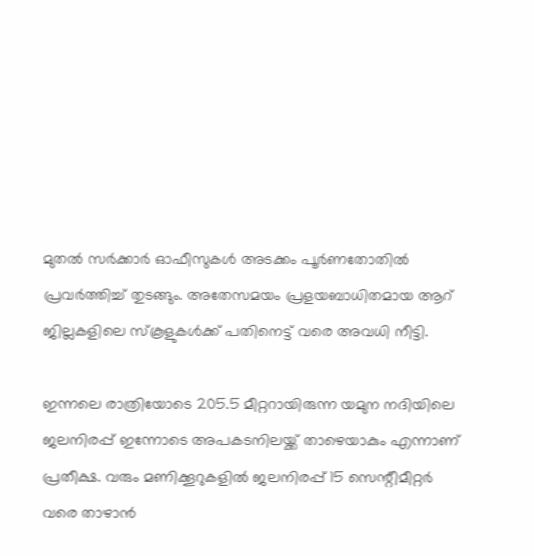മുതല്‍ സര്‍ക്കാര്‍ ഓഫീസുകള്‍ അടക്കം പൂര്‍ണതോതില്‍ പ്രവര്‍ത്തിച്ച് തുടങ്ങും. അതേസമയം പ്രളയബാധിതമായ ആറ് ജില്ലകളിലെ സ്‌കൂളുകള്‍ക്ക് പതിനെട്ട് വരെ അവധി നീട്ടി.

ഇന്നലെ രാത്രിയോടെ 205.5 മീറ്ററായിരുന്ന യമുന നദിയിലെ ജലനിരപ്പ് ഇന്നോടെ അപകടനിലയ്ക്ക് താഴെയാകും എന്നാണ് പ്രതീക്ഷ. വരും മണിക്കൂറുകളില്‍ ജലനിരപ്പ് 15 സെന്റീമീറ്റര്‍ വരെ താഴാന്‍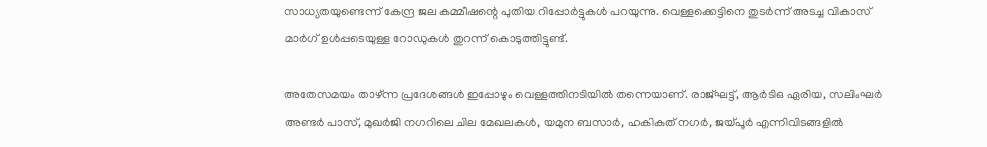സാധ്യതയുണ്ടെന്ന് കേന്ദ്ര ജല കമ്മീഷന്റെ പുതിയ റിപ്പോര്‍ട്ടുകള്‍ പറയുന്നു. വെള്ളക്കെട്ടിനെ തുടര്‍ന്ന് അടച്ച വികാസ് മാര്‍ഗ് ഉള്‍പ്പടെയുള്ള റോഡുകള്‍ തുറന്ന് കൊടുത്തിട്ടുണ്ട്.

അതേസമയം താഴ്ന്ന പ്രദേശങ്ങള്‍ ഇപ്പോഴും വെള്ളത്തിനടിയില്‍ തന്നെയാണ്. രാജ്ഘട്ട്, ആർടിഒ ഏരിയ, സലിംഘര്‍ അണ്ടര്‍ പാസ്, മുഖര്‍ജി നഗറിലെ ചില മേഖലകള്‍, യമുന ബസാര്‍, ഹകികത് നഗര്‍, ജയ്പൂര്‍ എന്നിവിടങ്ങളില്‍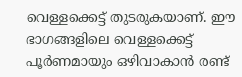വെള്ളക്കെട്ട് തുടരുകയാണ്. ഈ ഭാഗങ്ങളിലെ വെള്ളക്കെട്ട് പൂര്‍ണമായും ഒഴിവാകാന്‍ രണ്ട്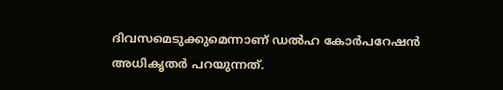ദിവസമെടുക്കുമെന്നാണ് ഡല്‍ഹ കോര്‍പറേഷന്‍ അധികൃതര്‍ പറയുന്നത്.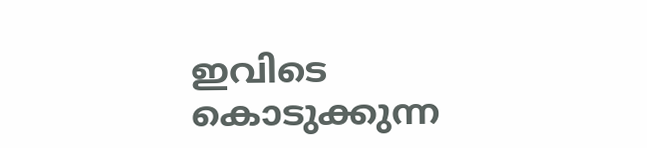ഇവിടെ കൊടുക്കുന്ന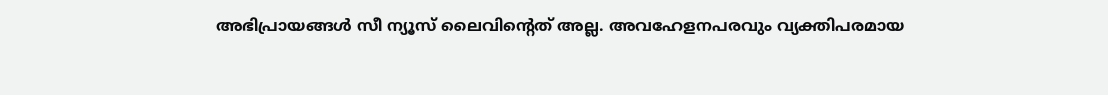അഭിപ്രായങ്ങള്‍ സീ ന്യൂസ് ലൈവിന്റെത് അല്ല. അവഹേളനപരവും വ്യക്തിപരമായ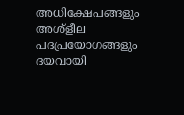അധിക്ഷേപങ്ങളും അശ്‌ളീല പദപ്രയോഗങ്ങളും ദയവായി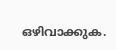ഒഴിവാക്കുക.